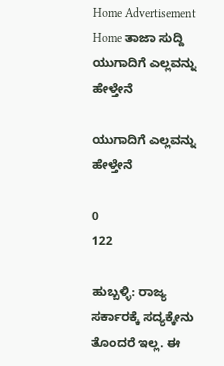Home Advertisement
Home ತಾಜಾ ಸುದ್ದಿ ಯುಗಾದಿಗೆ ಎಲ್ಲವನ್ನು ಹೇಳ್ತೇನೆ

ಯುಗಾದಿಗೆ ಎಲ್ಲವನ್ನು ಹೇಳ್ತೇನೆ

0
122

ಹುಬ್ಬಳ್ಳಿ: ರಾಜ್ಯ ಸರ್ಕಾರಕ್ಕೆ ಸದ್ಯಕ್ಕೇನು ತೊಂದರೆ ಇಲ್ಲ. ಈ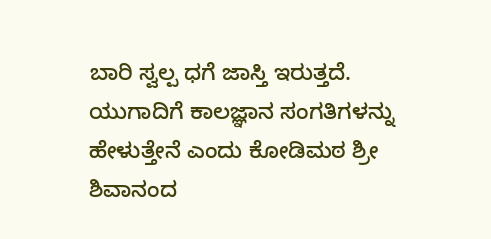ಬಾರಿ ಸ್ವಲ್ಪ ಧಗೆ ಜಾಸ್ತಿ ಇರುತ್ತದೆ. ಯುಗಾದಿಗೆ ಕಾಲಜ್ಞಾನ ಸಂಗತಿಗಳನ್ನು ಹೇಳುತ್ತೇನೆ ಎಂದು ಕೋಡಿಮಠ ಶ್ರೀ ಶಿವಾನಂದ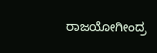ರಾಜಯೋಗೀಂದ್ರ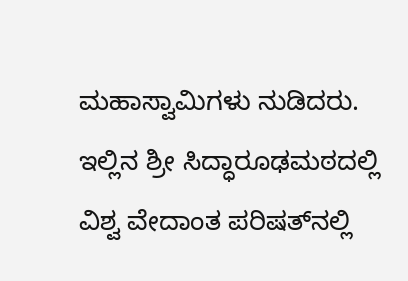ಮಹಾಸ್ವಾಮಿಗಳು ನುಡಿದರು.
ಇಲ್ಲಿನ ಶ್ರೀ ಸಿದ್ಧಾರೂಢಮಠದಲ್ಲಿ ವಿಶ್ವ ವೇದಾಂತ ಪರಿಷತ್‌ನಲ್ಲಿ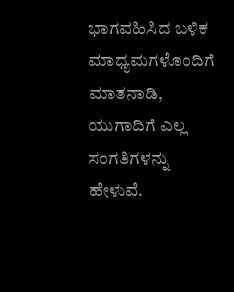ಭಾಗವಹಿಸಿದ ಬಳಿಕ ಮಾಧ್ಯಮಗಳೊಂದಿಗೆ ಮಾತನಾಡಿ, ಯುಗಾದಿಗೆ ಎಲ್ಲ ಸಂಗತಿಗಳನ್ನು ಹೇಳುವೆ.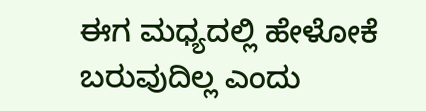ಈಗ ಮಧ್ಯದಲ್ಲಿ ಹೇಳೋಕೆ ಬರುವುದಿಲ್ಲ ಎಂದು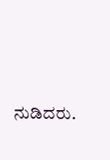ನುಡಿದರು.